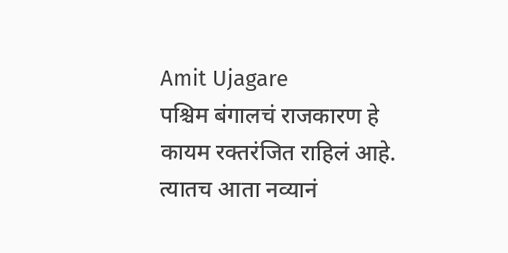Amit Ujagare
पश्चिम बंगालचं राजकारण हे कायम रक्तरंजित राहिलं आहे. त्यातच आता नव्यानं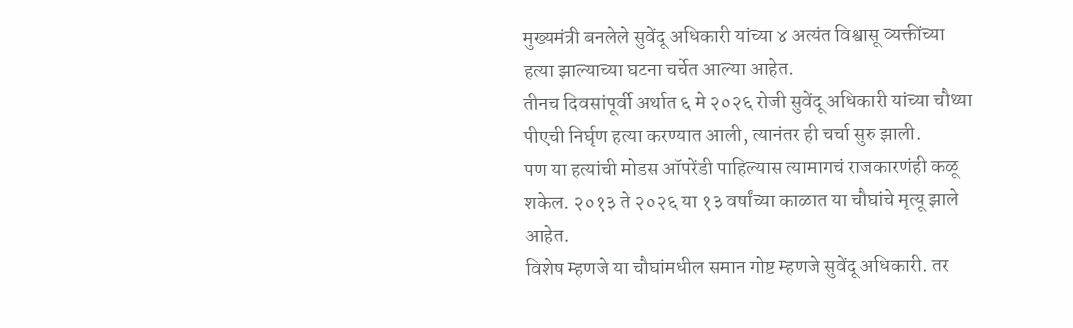मुख्यमंत्री बनलेले सुवेंदू अधिकारी यांच्या ४ अत्यंत विश्वासू व्यक्तींच्या हत्या झाल्याच्या घटना चर्चेत आल्या आहेत.
तीनच दिवसांपूर्वी अर्थात ६ मे २०२६ रोजी सुवेंदू अधिकारी यांच्या चौथ्या पीएची निर्घृण हत्या करण्यात आली, त्यानंतर ही चर्चा सुरु झाली.
पण या हत्यांची मोडस ऑपरेंडी पाहिल्यास त्यामागचं राजकारणंही कळू शकेल. २०१३ ते २०२६ या १३ वर्षांच्या काळात या चौघांचे मृत्यू झाले आहेत.
विशेष म्हणजे या चौघांमधील समान गोष्ट म्हणजे सुवेंदू अधिकारी. तर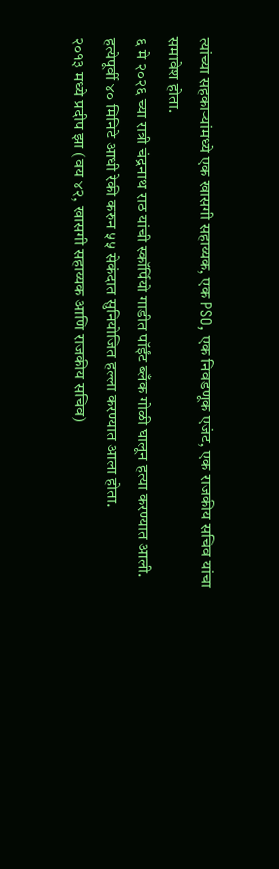त्यांच्या सहकाऱ्यांमध्ये एक खासगी सहाय्यक, एक PSO, एक निवडणूक एजंट, एक राजकीय सचिव यांचा समावेश होता.
६ मे २०२६ च्या रात्री चंद्रनाथ राठ यांची स्कॉर्पियो गाडीत पॉईंट ब्लँक गोळी घालून हत्या करण्यात आली. हत्येपूर्वी ४० मिनिटे आधी रेकी करुन ५५ सेकंदात सुनियोजित हल्ला करण्यात आला होता.
२०१३ मध्ये प्रदीप झा (वय ४२, खासगी सहाय्यक आणि राजकीय सचिव)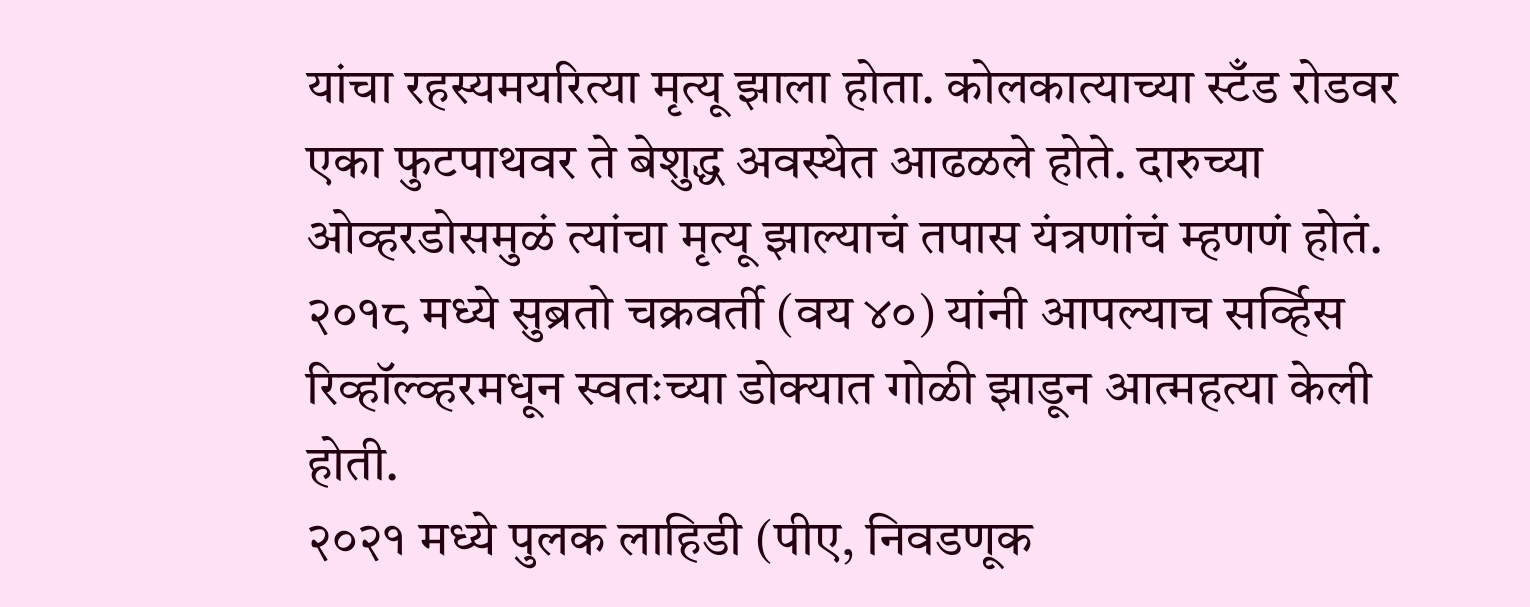यांचा रहस्यमयरित्या मृत्यू झाला होता. कोलकात्याच्या स्टँड रोडवर एका फुटपाथवर ते बेशुद्ध अवस्थेत आढळले होते. दारुच्या ओव्हरडोसमुळं त्यांचा मृत्यू झाल्याचं तपास यंत्रणांचं म्हणणं होतं.
२०१८ मध्ये सुब्रतो चक्रवर्ती (वय ४०) यांनी आपल्याच सर्व्हिस रिव्हॉल्व्हरमधून स्वतःच्या डोक्यात गोळी झाडून आत्महत्या केली होती.
२०२१ मध्ये पुलक लाहिडी (पीए, निवडणूक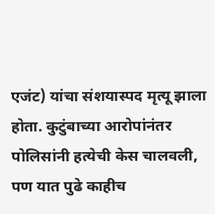एजंट) यांचा संशयास्पद मृत्यू झाला होता. कुटुंबाच्या आरोपांनंतर पोलिसांनी हत्येची केस चालवली, पण यात पुढे काहीच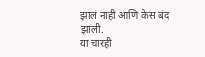झालं नाही आणि केस बंद झाली.
या चारही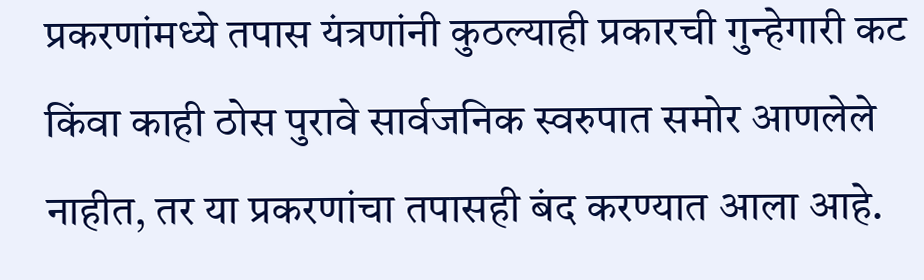प्रकरणांमध्ये तपास यंत्रणांनी कुठल्याही प्रकारची गुन्हेगारी कट किंवा काही ठोस पुरावे सार्वजनिक स्वरुपात समोर आणलेले नाहीत, तर या प्रकरणांचा तपासही बंद करण्यात आला आहे.